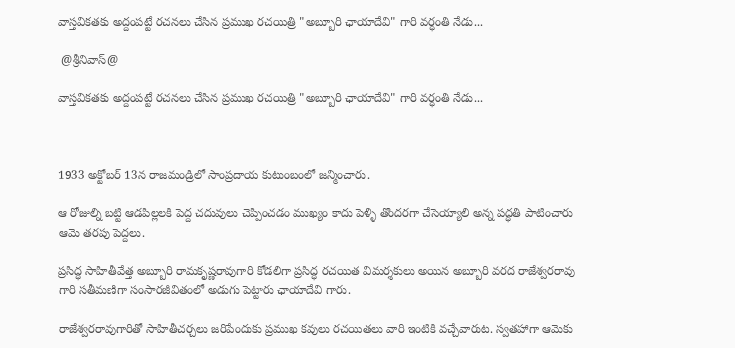వాస్తవికతకు అద్దంపట్టే రచనలు చేసిన ప్రముఖ రచయిత్రి "అబ్బూరి ఛాయాదేవి" గారి వర్ధంతి నేడు...

 @శ్రీనివాస్@

వాస్తవికతకు అద్దంపట్టే రచనలు చేసిన ప్రముఖ రచయిత్రి "అబ్బూరి ఛాయాదేవి" గారి వర్ధంతి నేడు...



1933 అక్టోబర్ 13న రాజమండ్రిలో సాంప్రదాయ కుటుంబంలో జన్మించారు.

ఆ రోజుల్ని బట్టి ఆడపిల్లలకి పెద్ద చదువులు చెప్పించడం ముఖ్యం కాదు పెళ్ళి తొందరగా చేసెయ్యాలి అన్న పద్ధతి పాటించారు ఆమె తరపు పెద్దలు.

ప్రసిద్ధ సాహితీవేత్త అబ్బూరి రామకృష్ణరావుగారి కోడలిగా ప్రసిద్ధ రచయిత విమర్శకులు అయిన అబ్బూరి వరద రాజేశ్వరరావు గారి సతీమణిగా సంసారజీవితంలో అడుగు పెట్టారు ఛాయాదేవి గారు.

రాజేశ్వరరావుగారితో సాహితీచర్చలు జరిపేందుకు ప్రముఖ కవులు రచయితలు వారి ఇంటికి వచ్చేవారుట. స్వతహాగా ఆమెకు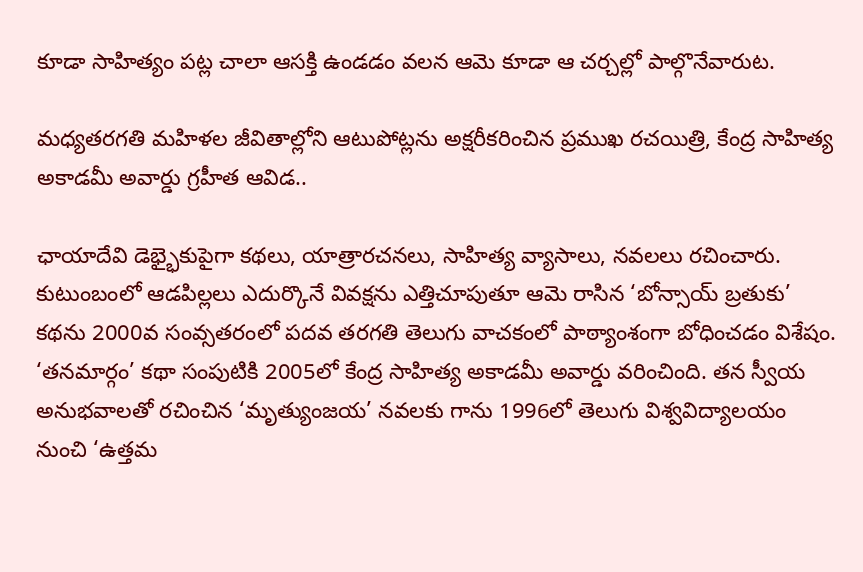కూడా సాహిత్యం పట్ల చాలా ఆసక్తి ఉండడం వలన ఆమె కూడా ఆ చర్చల్లో పాల్గొనేవారుట.

మధ్యతరగతి మహిళల జీవితాల్లోని ఆటుపోట్లను అక్షరీకరించిన ప్రముఖ రచయిత్రి, కేంద్ర సాహిత్య అకాడమీ అవార్డు గ్రహీత ఆవిడ..

ఛాయాదేవి డెభ్భైకుపైగా కథలు, యాత్రారచనలు, సాహిత్య వ్యాసాలు, నవలలు రచించారు. కుటుంబంలో ఆడపిల్లలు ఎదుర్కొనే వివక్షను ఎత్తిచూపుతూ ఆమె రాసిన ‘బోన్సాయ్‌ బ్రతుకు’ కథను 2000వ సంవ్సతరంలో పదవ తరగతి తెలుగు వాచకంలో పాఠ్యాంశంగా బోధించడం విశేషం. ‘తనమార్గం’ కథా సంపుటికి 2005లో కేంద్ర సాహిత్య అకాడమీ అవార్డు వరించింది. తన స్వీయ అనుభవాలతో రచించిన ‘మృత్యుంజయ’ నవలకు గాను 1996లో తెలుగు విశ్వవిద్యాలయం నుంచి ‘ఉత్తమ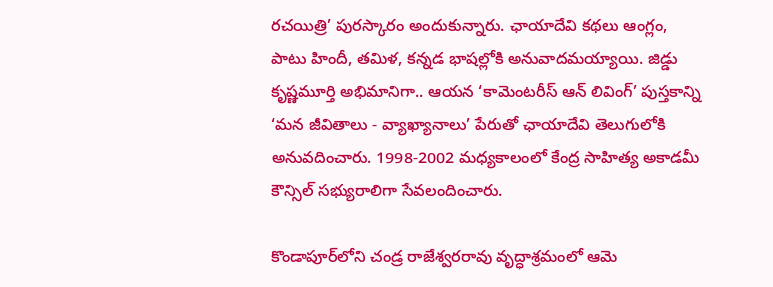రచయిత్రి’ పురస్కారం అందుకున్నారు. ఛాయాదేవి కథలు ఆంగ్లం, పాటు హిందీ, తమిళ, కన్నడ భాషల్లోకి అనువాదమయ్యాయి. జిడ్డు కృష్ణమూర్తి అభిమానిగా.. ఆయన ‘కామెంటరీస్‌ ఆన్‌ లివింగ్‌’ పుస్తకాన్ని ‘మన జీవితాలు - వ్యాఖ్యానాలు’ పేరుతో ఛాయాదేవి తెలుగులోకి అనువదించారు. 1998-2002 మధ్యకాలంలో కేంద్ర సాహిత్య అకాడమీ కౌన్సిల్‌ సభ్యురాలిగా సేవలందించారు.

కొండాపూర్‌లోని చండ్ర రాజేశ్వరరావు వృద్ధాశ్రమంలో ఆమె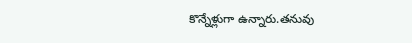కొన్నేళ్లుగా ఉన్నారు.తనువు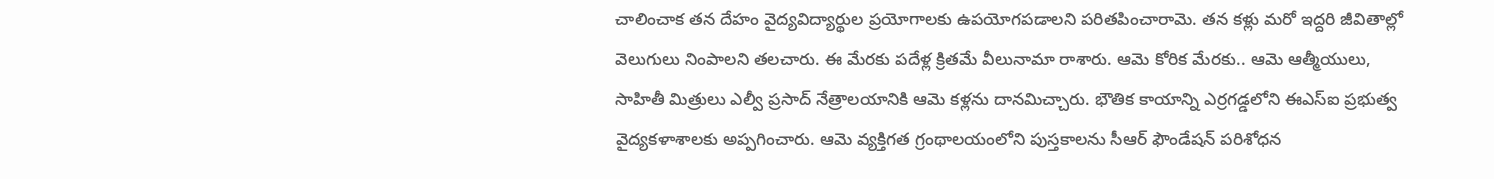చాలించాక తన దేహం వైద్యవిద్యార్థుల ప్రయోగాలకు ఉపయోగపడాలని పరితపించారామె. తన కళ్లు మరో ఇద్దరి జీవితాల్లో వెలుగులు నింపాలని తలచారు. ఈ మేరకు పదేళ్ల క్రితమే వీలునామా రాశారు. ఆమె కోరిక మేరకు.. ఆమె ఆత్మీయులు, సాహితీ మిత్రులు ఎల్వీ ప్రసాద్‌ నేత్రాలయానికి ఆమె కళ్లను దానమిచ్చారు. భౌతిక కాయాన్ని ఎర్రగడ్డలోని ఈఎస్ఐ ప్రభుత్వ వైద్యకళాశాలకు అప్పగించారు. ఆమె వ్యక్తిగత గ్రంథాలయంలోని పుస్తకాలను సీఆర్‌ ఫౌండేషన్‌ పరిశోధన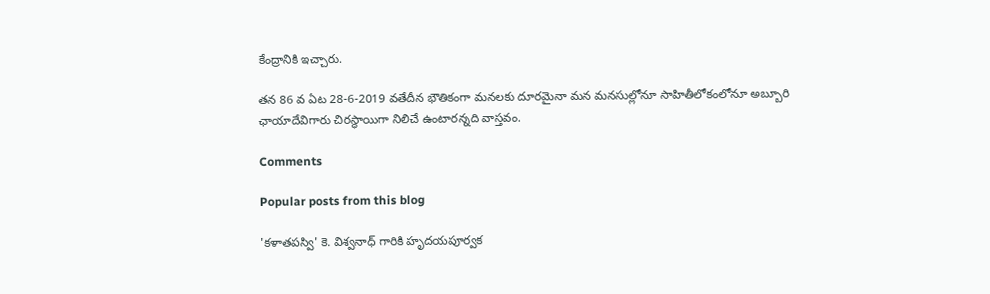కేంద్రానికి ఇచ్చారు.

తన 86 వ ఏట 28-6-2019 వతేదీన భౌతికంగా మనలకు దూరమైనా మన మనసుల్లోనూ సాహితీలోకంలోనూ అబ్బూరి ఛాయాదేవిగారు చిరస్థాయిగా నిలిచే ఉంటారన్నది వాస్తవం.

Comments

Popular posts from this blog

'కళాతపస్వి' కె. విశ్వనాధ్ గారికి హృదయపూర్వక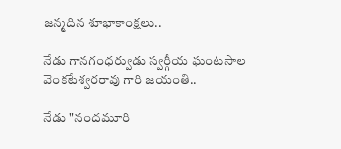జన్మదిన శూభాకాంక్షలు..

నేడు గానగంధర్వుడు స్వర్గీయ ఘంటసాల వెంకటేశ్వరరావు గారి జయంతి..

నేడు "నందమూరి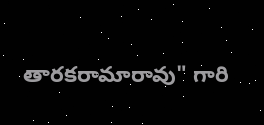తారకరామారావు" గారి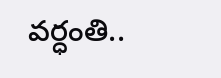వర్ధంతి..